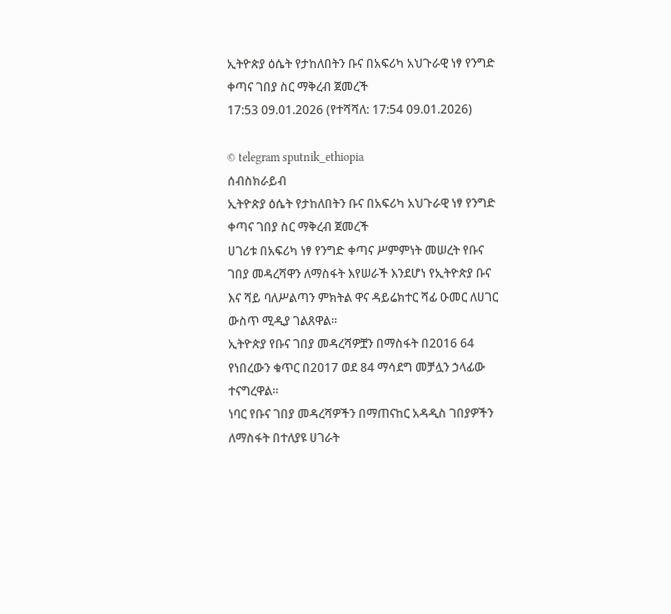ኢትዮጵያ ዕሴት የታከለበትን ቡና በአፍሪካ አህጉራዊ ነፃ የንግድ ቀጣና ገበያ ስር ማቅረብ ጀመረች
17:53 09.01.2026 (የተሻሻለ: 17:54 09.01.2026)

© telegram sputnik_ethiopia
ሰብስክራይብ
ኢትዮጵያ ዕሴት የታከለበትን ቡና በአፍሪካ አህጉራዊ ነፃ የንግድ ቀጣና ገበያ ስር ማቅረብ ጀመረች
ሀገሪቱ በአፍሪካ ነፃ የንግድ ቀጣና ሥምምነት መሠረት የቡና ገበያ መዳረሻዋን ለማስፋት እየሠራች እንደሆነ የኢትዮጵያ ቡና እና ሻይ ባለሥልጣን ምክትል ዋና ዳይሬክተር ሻፊ ዑመር ለሀገር ውስጥ ሚዲያ ገልጸዋል።
ኢትዮጵያ የቡና ገበያ መዳረሻዎቿን በማስፋት በ2016 64 የነበረውን ቁጥር በ2017 ወደ 84 ማሳደግ መቻሏን ኃላፊው ተናግረዋል።
ነባር የቡና ገበያ መዳረሻዎችን በማጠናከር አዳዲስ ገበያዎችን ለማስፋት በተለያዩ ሀገራት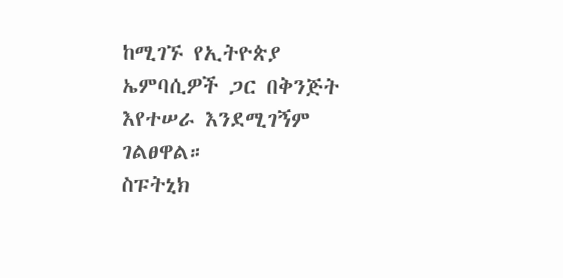ከሚገኙ የኢትዮጵያ ኤምባሲዎች ጋር በቅንጅት እየተሠራ እንደሚገኝም ገልፀዋል።
ስፑትኒክ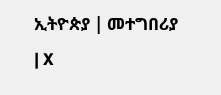ኢትዮጵያ | መተግበሪያ | X